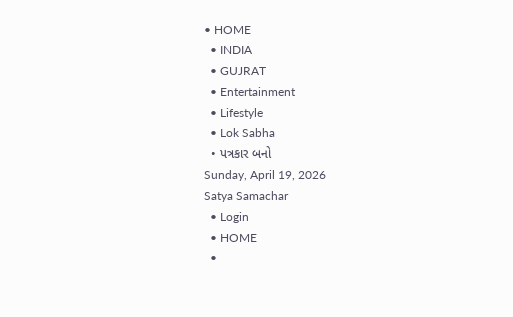• HOME
  • INDIA
  • GUJRAT
  • Entertainment
  • Lifestyle
  • Lok Sabha
  • પત્રકાર બનો
Sunday, April 19, 2026
Satya Samachar
  • Login
  • HOME
  •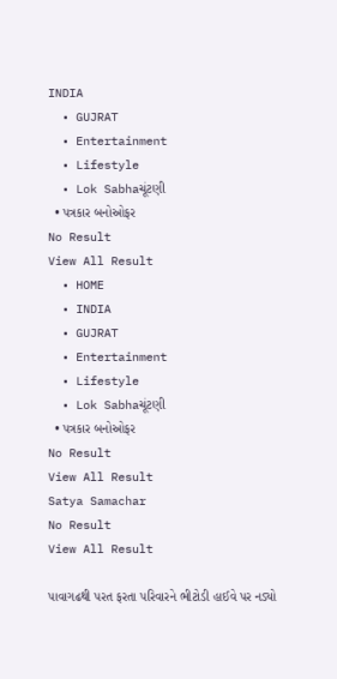INDIA
  • GUJRAT
  • Entertainment
  • Lifestyle
  • Lok Sabhaચૂંટણી
  • પત્રકાર બનોઓફર
No Result
View All Result
  • HOME
  • INDIA
  • GUJRAT
  • Entertainment
  • Lifestyle
  • Lok Sabhaચૂંટણી
  • પત્રકાર બનોઓફર
No Result
View All Result
Satya Samachar
No Result
View All Result

પાવાગઢથી પરત ફરતા પરિવારને ભીટોડી હાઈવે પર નડ્યો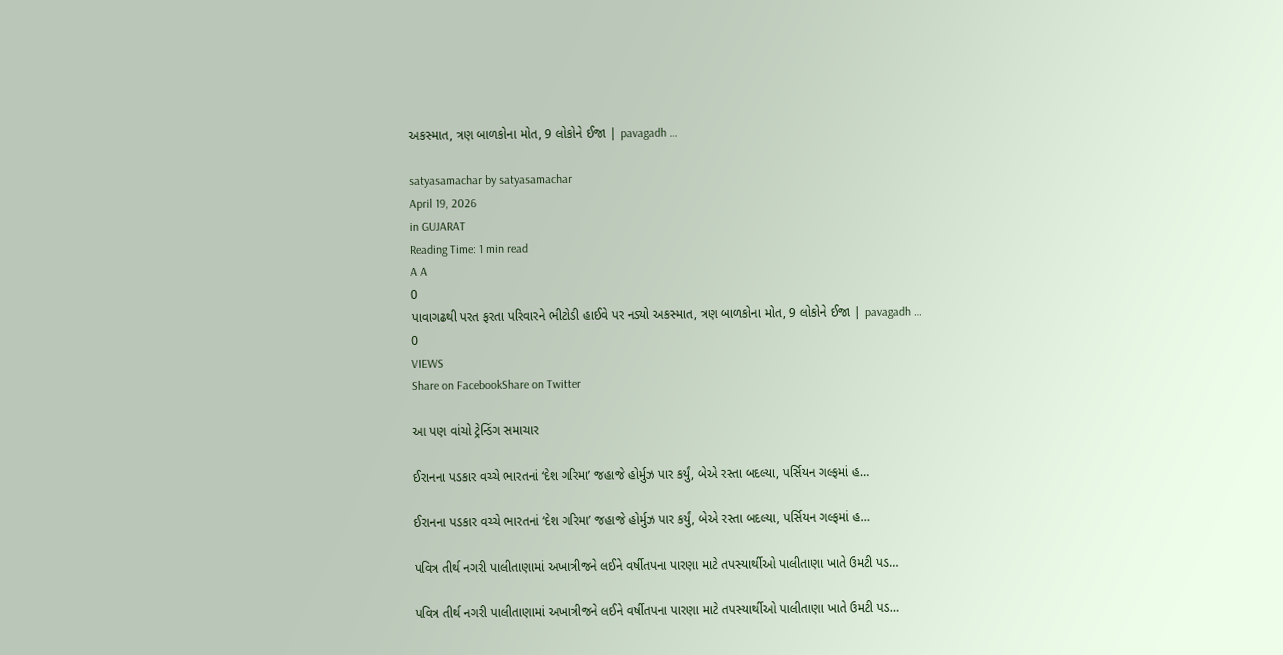અકસ્માત, ત્રણ બાળકોના મોત, 9 લોકોને ઈજા | pavagadh …

satyasamachar by satyasamachar
April 19, 2026
in GUJARAT
Reading Time: 1 min read
A A
0
પાવાગઢથી પરત ફરતા પરિવારને ભીટોડી હાઈવે પર નડ્યો અકસ્માત, ત્રણ બાળકોના મોત, 9 લોકોને ઈજા | pavagadh …
0
VIEWS
Share on FacebookShare on Twitter

આ પણ વાંચો ટ્રેન્ડિંગ સમાચાર

ઈરાનના પડકાર વચ્ચે ભારતનાં ‘દેશ ગરિમા’ જહાજે હોર્મુઝ પાર કર્યું, બેએ રસ્તા બદલ્યા, પર્સિયન ગલ્ફમાં હ…

ઈરાનના પડકાર વચ્ચે ભારતનાં ‘દેશ ગરિમા’ જહાજે હોર્મુઝ પાર કર્યું, બેએ રસ્તા બદલ્યા, પર્સિયન ગલ્ફમાં હ…

પવિત્ર તીર્થ નગરી પાલીતાણામાં અખાત્રીજને લઈને વર્ષીતપના પારણા માટે તપસ્યાર્થીઓ પાલીતાણા ખાતે ઉમટી પડ…

પવિત્ર તીર્થ નગરી પાલીતાણામાં અખાત્રીજને લઈને વર્ષીતપના પારણા માટે તપસ્યાર્થીઓ પાલીતાણા ખાતે ઉમટી પડ…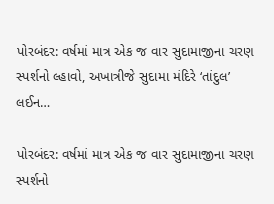પોરબંદર: વર્ષમાં માત્ર એક જ વાર સુદામાજીના ચરણ સ્પર્શનો લ્હાવો, અખાત્રીજે સુદામા મંદિરે ‘તાંદુલ’ લઈન…

પોરબંદર: વર્ષમાં માત્ર એક જ વાર સુદામાજીના ચરણ સ્પર્શનો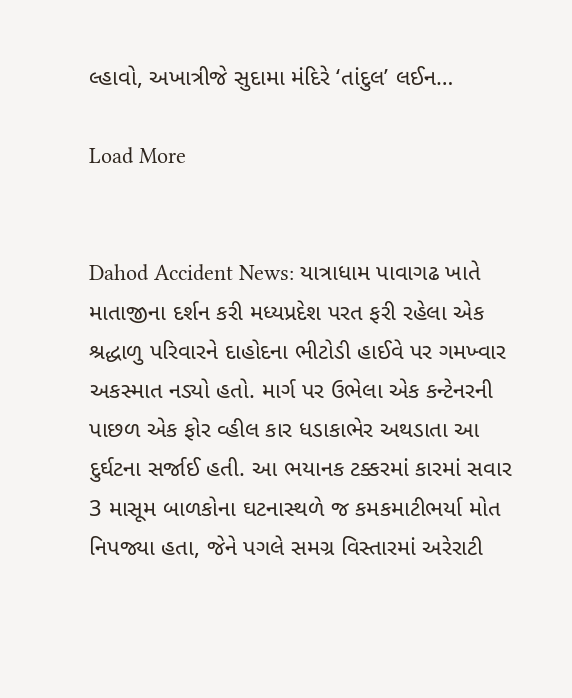લ્હાવો, અખાત્રીજે સુદામા મંદિરે ‘તાંદુલ’ લઈન…

Load More


Dahod Accident News: યાત્રાધામ પાવાગઢ ખાતે માતાજીના દર્શન કરી મધ્યપ્રદેશ પરત ફરી રહેલા એક શ્રદ્ધાળુ પરિવારને દાહોદના ભીટોડી હાઈવે પર ગમખ્વાર અકસ્માત નડ્યો હતો. માર્ગ પર ઉભેલા એક કન્ટેનરની પાછળ એક ફોર વ્હીલ કાર ધડાકાભેર અથડાતા આ દુર્ઘટના સર્જાઈ હતી. આ ભયાનક ટક્કરમાં કારમાં સવાર 3 માસૂમ બાળકોના ઘટનાસ્થળે જ કમકમાટીભર્યા મોત નિપજ્યા હતા, જેને પગલે સમગ્ર વિસ્તારમાં અરેરાટી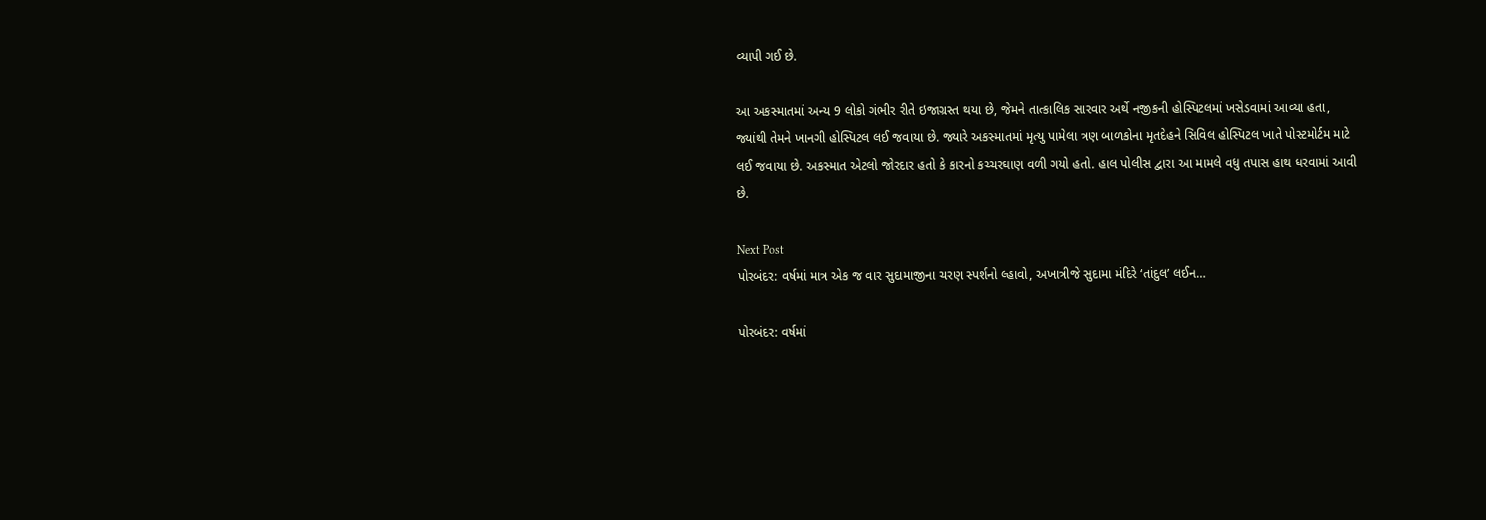વ્યાપી ગઈ છે.

આ અકસ્માતમાં અન્ય 9 લોકો ગંભીર રીતે ઇજાગ્રસ્ત થયા છે, જેમને તાત્કાલિક સારવાર અર્થે નજીકની હોસ્પિટલમાં ખસેડવામાં આવ્યા હતા, જ્યાંથી તેમને ખાનગી હોસ્પિટલ લઈ જવાયા છે. જ્યારે અકસ્માતમાં મૃત્યુ પામેલા ત્રણ બાળકોના મૃતદેહને સિવિલ હોસ્પિટલ ખાતે પોસ્ટમોર્ટમ માટે લઈ જવાયા છે. અકસ્માત એટલો જોરદાર હતો કે કારનો કચ્ચરઘાણ વળી ગયો હતો. હાલ પોલીસ દ્વારા આ મામલે વધુ તપાસ હાથ ધરવામાં આવી છે.

Next Post
પોરબંદર: વર્ષમાં માત્ર એક જ વાર સુદામાજીના ચરણ સ્પર્શનો લ્હાવો, અખાત્રીજે સુદામા મંદિરે ‘તાંદુલ’ લઈન…

પોરબંદર: વર્ષમાં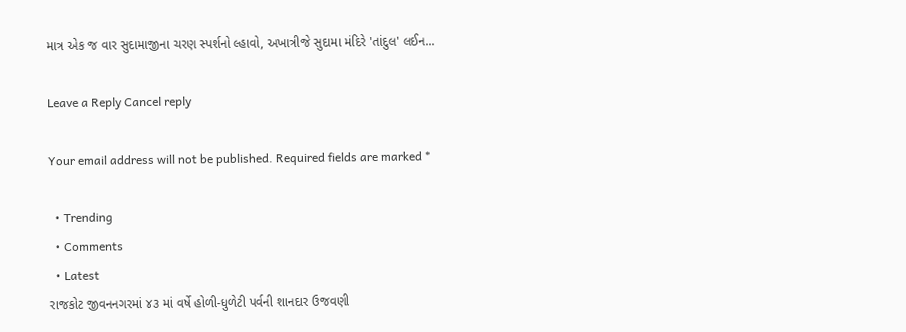માત્ર એક જ વાર સુદામાજીના ચરણ સ્પર્શનો લ્હાવો, અખાત્રીજે સુદામા મંદિરે 'તાંદુલ' લઈન...

Leave a Reply Cancel reply

Your email address will not be published. Required fields are marked *

  • Trending
  • Comments
  • Latest
રાજકોટ જીવનનગરમાં ૪૩ માં વર્ષે હોળી-ધુળેટી પર્વની શાનદાર ઉજવણી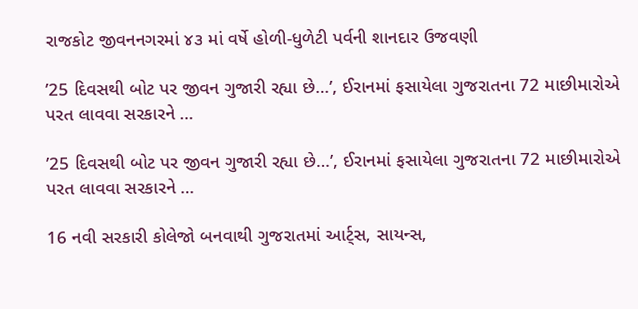રાજકોટ જીવનનગરમાં ૪૩ માં વર્ષે હોળી-ધુળેટી પર્વની શાનદાર ઉજવણી

’25 દિવસથી બોટ પર જીવન ગુજારી રહ્યા છે…’, ઈરાનમાં ફસાયેલા ગુજરાતના 72 માછીમારોએ પરત લાવવા સરકારને …

’25 દિવસથી બોટ પર જીવન ગુજારી રહ્યા છે…’, ઈરાનમાં ફસાયેલા ગુજરાતના 72 માછીમારોએ પરત લાવવા સરકારને …

16 નવી સરકારી કોલેજો બનવાથી ગુજરાતમાં આર્ટ્સ, સાયન્સ,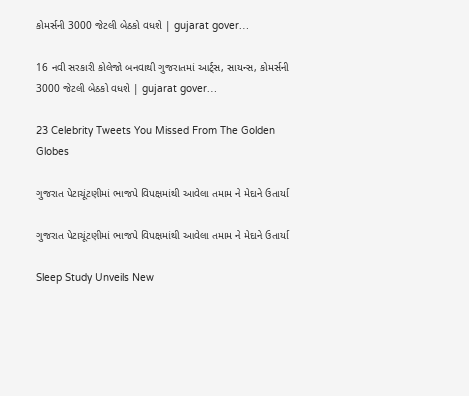કોમર્સની 3000 જેટલી બેઠકો વધશે | gujarat gover…

16 નવી સરકારી કોલેજો બનવાથી ગુજરાતમાં આર્ટ્સ, સાયન્સ, કોમર્સની 3000 જેટલી બેઠકો વધશે | gujarat gover…

23 Celebrity Tweets You Missed From The Golden Globes

ગુજરાત પેટાચૂંટણીમાં ભાજપે વિપક્ષમાંથી આવેલા તમામ ને મેદાને ઉતાર્યા

ગુજરાત પેટાચૂંટણીમાં ભાજપે વિપક્ષમાંથી આવેલા તમામ ને મેદાને ઉતાર્યા

Sleep Study Unveils New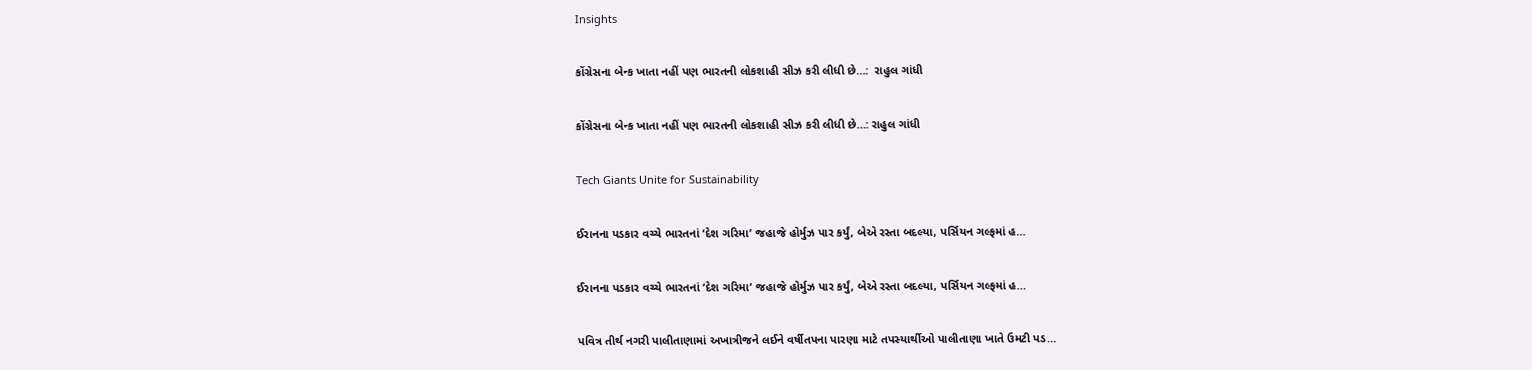Insights

કોંગ્રેસના બેન્ક ખાતા નહીં પણ ભારતની લોકશાહી સીઝ કરી લીધી છે…:  રાહુલ ગાંધી

કોંગ્રેસના બેન્ક ખાતા નહીં પણ ભારતની લોકશાહી સીઝ કરી લીધી છે…: રાહુલ ગાંધી

Tech Giants Unite for Sustainability

ઈરાનના પડકાર વચ્ચે ભારતનાં ‘દેશ ગરિમા’ જહાજે હોર્મુઝ પાર કર્યું, બેએ રસ્તા બદલ્યા, પર્સિયન ગલ્ફમાં હ…

ઈરાનના પડકાર વચ્ચે ભારતનાં ‘દેશ ગરિમા’ જહાજે હોર્મુઝ પાર કર્યું, બેએ રસ્તા બદલ્યા, પર્સિયન ગલ્ફમાં હ…

પવિત્ર તીર્થ નગરી પાલીતાણામાં અખાત્રીજને લઈને વર્ષીતપના પારણા માટે તપસ્યાર્થીઓ પાલીતાણા ખાતે ઉમટી પડ…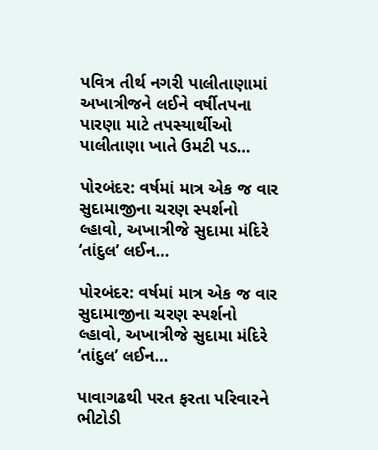પવિત્ર તીર્થ નગરી પાલીતાણામાં અખાત્રીજને લઈને વર્ષીતપના પારણા માટે તપસ્યાર્થીઓ પાલીતાણા ખાતે ઉમટી પડ…

પોરબંદર: વર્ષમાં માત્ર એક જ વાર સુદામાજીના ચરણ સ્પર્શનો લ્હાવો, અખાત્રીજે સુદામા મંદિરે ‘તાંદુલ’ લઈન…

પોરબંદર: વર્ષમાં માત્ર એક જ વાર સુદામાજીના ચરણ સ્પર્શનો લ્હાવો, અખાત્રીજે સુદામા મંદિરે ‘તાંદુલ’ લઈન…

પાવાગઢથી પરત ફરતા પરિવારને ભીટોડી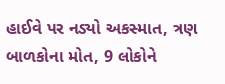હાઈવે પર નડ્યો અકસ્માત, ત્રણ બાળકોના મોત, 9 લોકોને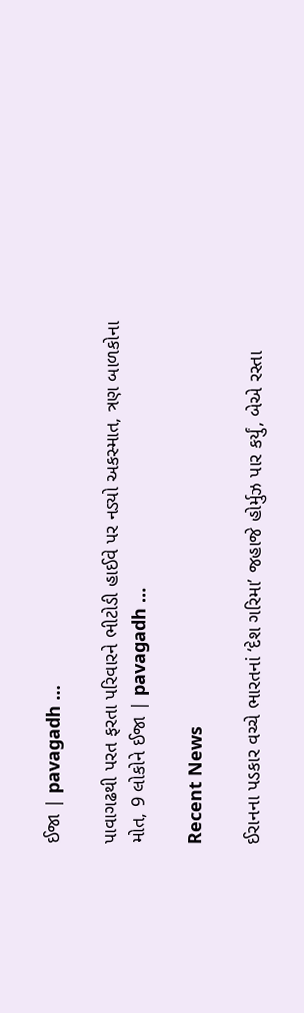ઈજા | pavagadh …

પાવાગઢથી પરત ફરતા પરિવારને ભીટોડી હાઈવે પર નડ્યો અકસ્માત, ત્રણ બાળકોના મોત, 9 લોકોને ઈજા | pavagadh …

Recent News

ઈરાનના પડકાર વચ્ચે ભારતનાં ‘દેશ ગરિમા’ જહાજે હોર્મુઝ પાર કર્યું, બેએ રસ્તા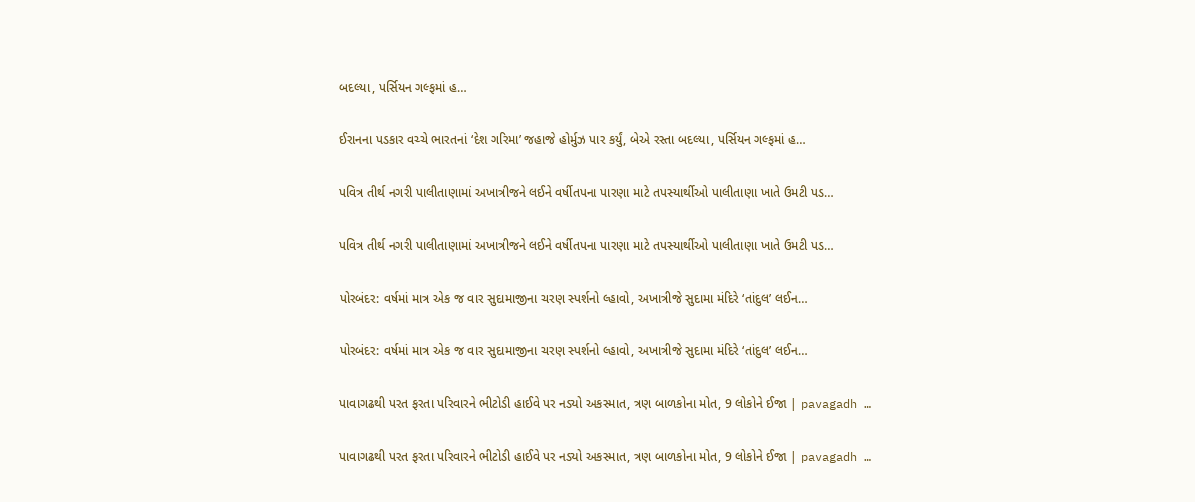બદલ્યા, પર્સિયન ગલ્ફમાં હ…

ઈરાનના પડકાર વચ્ચે ભારતનાં ‘દેશ ગરિમા’ જહાજે હોર્મુઝ પાર કર્યું, બેએ રસ્તા બદલ્યા, પર્સિયન ગલ્ફમાં હ…

પવિત્ર તીર્થ નગરી પાલીતાણામાં અખાત્રીજને લઈને વર્ષીતપના પારણા માટે તપસ્યાર્થીઓ પાલીતાણા ખાતે ઉમટી પડ…

પવિત્ર તીર્થ નગરી પાલીતાણામાં અખાત્રીજને લઈને વર્ષીતપના પારણા માટે તપસ્યાર્થીઓ પાલીતાણા ખાતે ઉમટી પડ…

પોરબંદર: વર્ષમાં માત્ર એક જ વાર સુદામાજીના ચરણ સ્પર્શનો લ્હાવો, અખાત્રીજે સુદામા મંદિરે ‘તાંદુલ’ લઈન…

પોરબંદર: વર્ષમાં માત્ર એક જ વાર સુદામાજીના ચરણ સ્પર્શનો લ્હાવો, અખાત્રીજે સુદામા મંદિરે ‘તાંદુલ’ લઈન…

પાવાગઢથી પરત ફરતા પરિવારને ભીટોડી હાઈવે પર નડ્યો અકસ્માત, ત્રણ બાળકોના મોત, 9 લોકોને ઈજા | pavagadh …

પાવાગઢથી પરત ફરતા પરિવારને ભીટોડી હાઈવે પર નડ્યો અકસ્માત, ત્રણ બાળકોના મોત, 9 લોકોને ઈજા | pavagadh …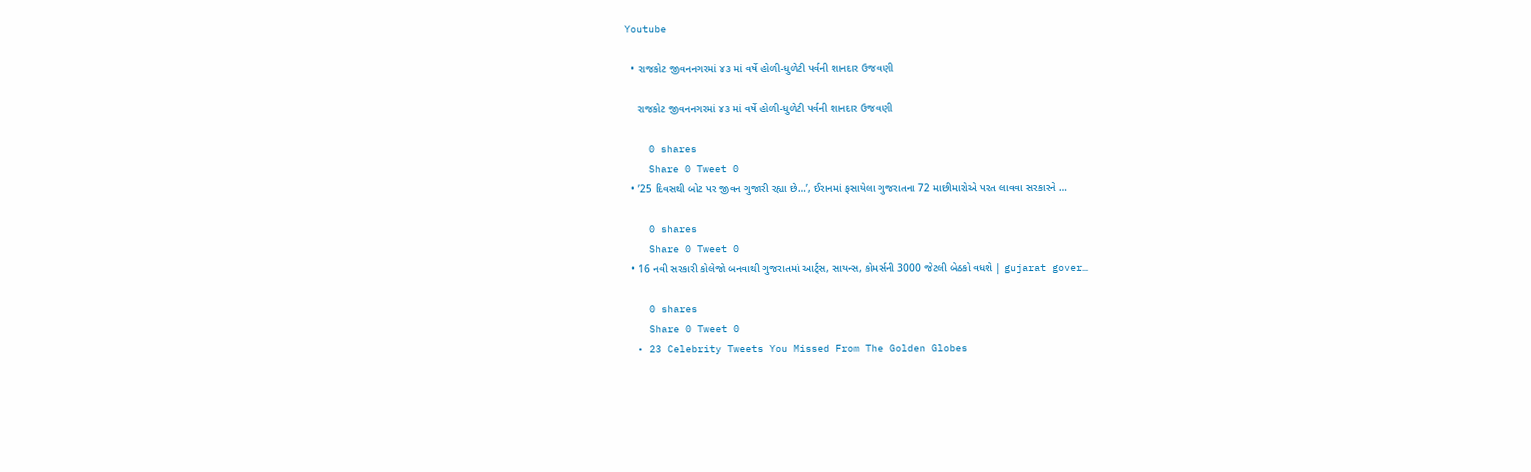Youtube

  • રાજકોટ જીવનનગરમાં ૪૩ માં વર્ષે હોળી-ધુળેટી પર્વની શાનદાર ઉજવણી

    રાજકોટ જીવનનગરમાં ૪૩ માં વર્ષે હોળી-ધુળેટી પર્વની શાનદાર ઉજવણી

    0 shares
    Share 0 Tweet 0
  • ’25 દિવસથી બોટ પર જીવન ગુજારી રહ્યા છે…’, ઈરાનમાં ફસાયેલા ગુજરાતના 72 માછીમારોએ પરત લાવવા સરકારને …

    0 shares
    Share 0 Tweet 0
  • 16 નવી સરકારી કોલેજો બનવાથી ગુજરાતમાં આર્ટ્સ, સાયન્સ, કોમર્સની 3000 જેટલી બેઠકો વધશે | gujarat gover…

    0 shares
    Share 0 Tweet 0
  • 23 Celebrity Tweets You Missed From The Golden Globes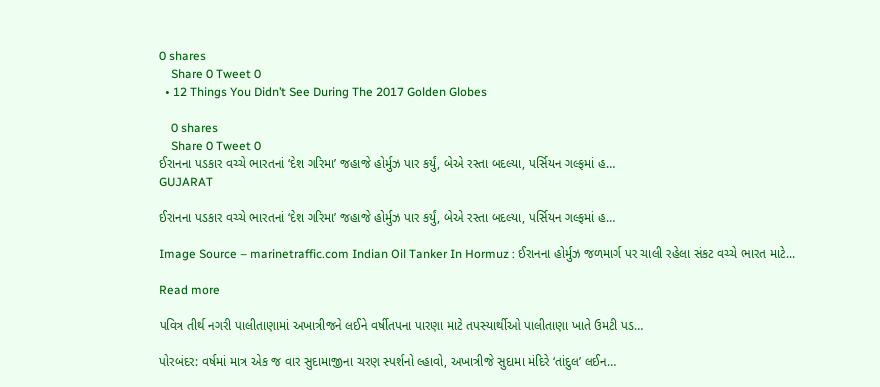0 shares
    Share 0 Tweet 0
  • 12 Things You Didn’t See During The 2017 Golden Globes

    0 shares
    Share 0 Tweet 0
ઈરાનના પડકાર વચ્ચે ભારતનાં ‘દેશ ગરિમા’ જહાજે હોર્મુઝ પાર કર્યું, બેએ રસ્તા બદલ્યા, પર્સિયન ગલ્ફમાં હ…
GUJARAT

ઈરાનના પડકાર વચ્ચે ભારતનાં ‘દેશ ગરિમા’ જહાજે હોર્મુઝ પાર કર્યું, બેએ રસ્તા બદલ્યા, પર્સિયન ગલ્ફમાં હ…

Image Source – marinetraffic.com Indian Oil Tanker In Hormuz : ઈરાનના હોર્મુઝ જળમાર્ગ પર ચાલી રહેલા સંકટ વચ્ચે ભારત માટે...

Read more

પવિત્ર તીર્થ નગરી પાલીતાણામાં અખાત્રીજને લઈને વર્ષીતપના પારણા માટે તપસ્યાર્થીઓ પાલીતાણા ખાતે ઉમટી પડ…

પોરબંદર: વર્ષમાં માત્ર એક જ વાર સુદામાજીના ચરણ સ્પર્શનો લ્હાવો, અખાત્રીજે સુદામા મંદિરે ‘તાંદુલ’ લઈન…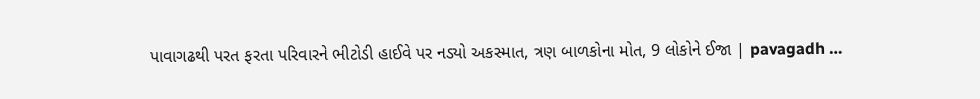પાવાગઢથી પરત ફરતા પરિવારને ભીટોડી હાઈવે પર નડ્યો અકસ્માત, ત્રણ બાળકોના મોત, 9 લોકોને ઈજા | pavagadh …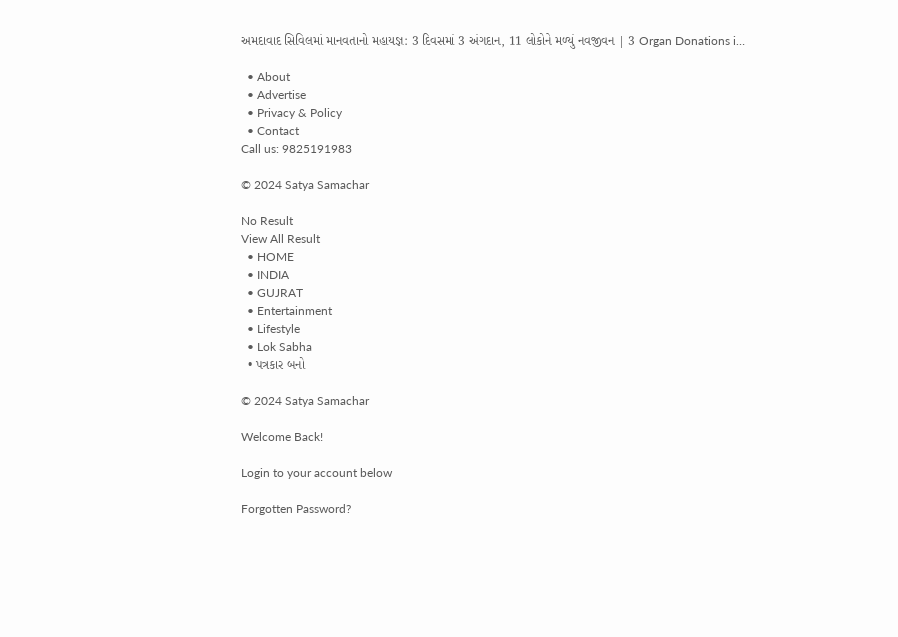અમદાવાદ સિવિલમાં માનવતાનો મહાયજ્ઞ: 3 દિવસમાં 3 અંગદાન, 11 લોકોને મળ્યું નવજીવન | 3 Organ Donations i…

  • About
  • Advertise
  • Privacy & Policy
  • Contact
Call us: 9825191983

© 2024 Satya Samachar

No Result
View All Result
  • HOME
  • INDIA
  • GUJRAT
  • Entertainment
  • Lifestyle
  • Lok Sabha
  • પત્રકાર બનો

© 2024 Satya Samachar

Welcome Back!

Login to your account below

Forgotten Password?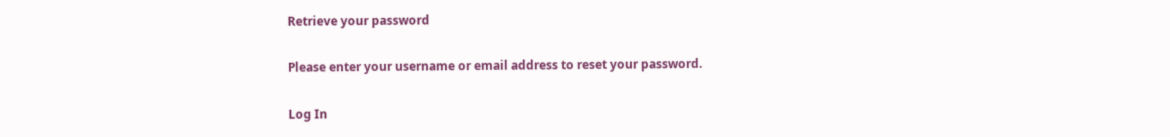Retrieve your password

Please enter your username or email address to reset your password.

Log In